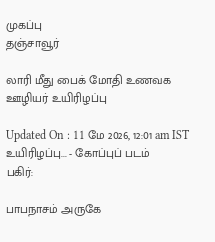முகப்பு
தஞ்சாவூர்

லாரி மீது பைக் மோதி உணவக ஊழியர் உயிரிழப்பு

Updated On : 11 மே 2026, 12:01 am IST
உயிரிழப்பு... - கோப்புப் படம்
பகிர்:

பாபநாசம் அருகே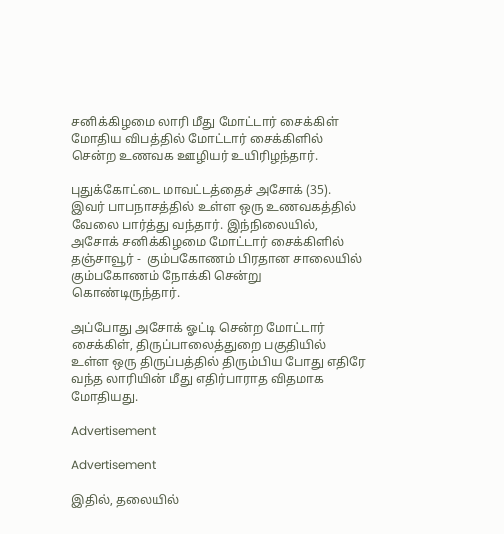சனிக்கிழமை லாரி மீது மோட்டார் சைக்கிள் மோதிய விபத்தில் மோட்டார் சைக்கிளில் சென்ற உணவக ஊழியர் உயிரிழந்தார்.

புதுக்கோட்டை மாவட்டத்தைச் அசோக் (35). இவர் பாபநாசத்தில் உள்ள ஒரு உணவகத்தில் வேலை பார்த்து வந்தார். இந்நிலையில், அசோக் சனிக்கிழமை மோட்டார் சைக்கிளில் தஞ்சாவூர் -  கும்பகோணம் பிரதான சாலையில் கும்பகோணம் நோக்கி சென்று கொண்டிருந்தார்.

அப்போது அசோக் ஓட்டி சென்ற மோட்டார் சைக்கிள், திருப்பாலைத்துறை பகுதியில் உள்ள ஒரு திருப்பத்தில் திரும்பிய போது எதிரே வந்த லாரியின் மீது எதிர்பாராத விதமாக மோதியது.

Advertisement

Advertisement

இதில், தலையில்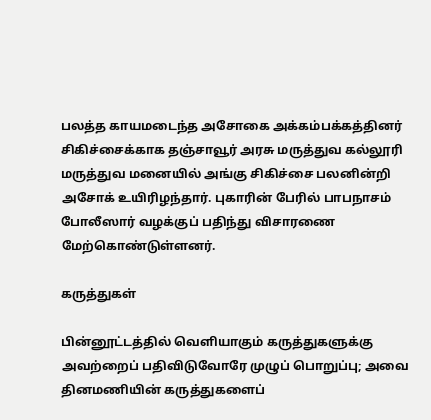பலத்த காயமடைந்த அசோகை அக்கம்பக்கத்தினர் சிகிச்சைக்காக தஞ்சாவூர் அரசு மருத்துவ கல்லூரி மருத்துவ மனையில் அங்கு சிகிச்சை பலனின்றி அசோக் உயிரிழந்தார். புகாரின் பேரில் பாபநாசம் போலீஸார் வழக்குப் பதிந்து விசாரணை மேற்கொண்டுள்ளனர்.

கருத்துகள்

பின்னூட்டத்தில் வெளியாகும் கருத்துகளுக்கு அவற்றைப் பதிவிடுவோரே முழுப் பொறுப்பு; அவை தினமணியின் கருத்துகளைப்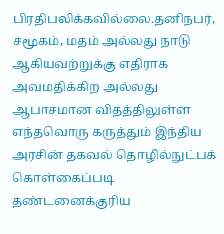பிரதிபலிக்கவில்லை.தனிநபர், சமூகம், மதம் அல்லது நாடு ஆகியவற்றுக்கு எதிராக அவமதிக்கிற அல்லது ஆபாசமான விதத்திலுள்ள எந்தவொரு கருத்தும் இந்திய அரசின் தகவல் தொழில்நுட்பக் கொள்கைப்படி தண்டனைக்குரிய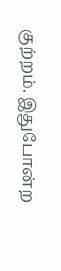குற்றம். இதுபோன்ற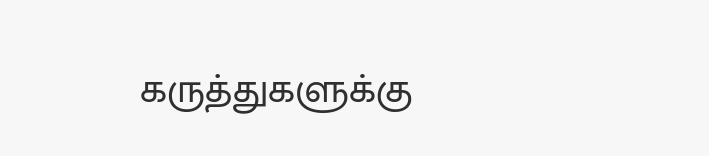கருத்துகளுக்கு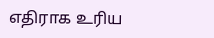எதிராக உரிய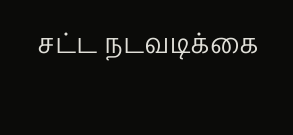சட்ட நடவடிக்கை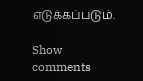எடுக்கப்படும்.

Show comments